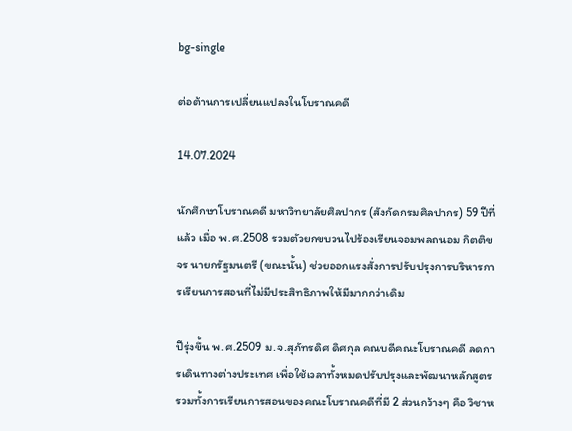bg-single

ต่อต้านการเปลี่ยนแปลงในโบราณคดี

14.07.2024

นักศึกษาโบราณคดี มหาวิทยาลัยศิลปากร (สังกัดกรมศิลปากร) 59 ปีที่แล้ว เมื่อ พ.ศ.2508 รวมตัวยกขบวนไปร้องเรียนจอมพลถนอม กิตติขจร นายกรัฐมนตรี (ขณะนั้น) ช่วยออกแรงสั่งการปรับปรุงการบริหารการเรียนการสอนที่ไม่มีประสิทธิภาพให้มีมากกว่าเดิม

ปีรุ่งขึ้น พ.ศ.2509 ม.จ.สุภัทรดิศ ดิศกุล คณบดีคณะโบราณคดี ลดการเดินทางต่างประเทศ เพื่อใช้เวลาทั้งหมดปรับปรุงและพัฒนาหลักสูตร รวมทั้งการเรียนการสอนของคณะโบราณคดีที่มี 2 ส่วนกว้างๆ คือ วิชาห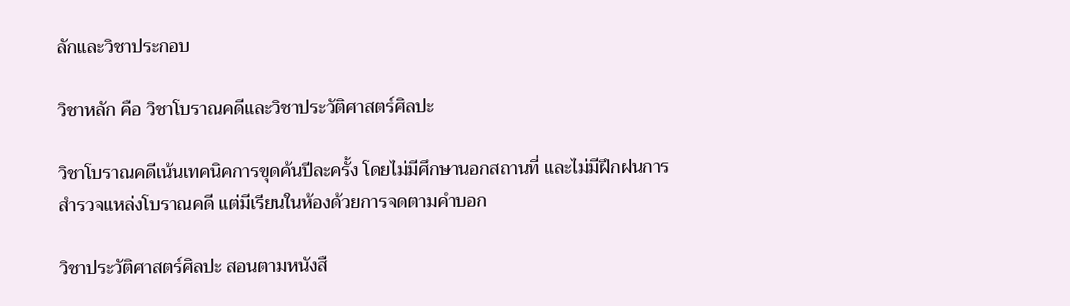ลักและวิชาประกอบ

วิชาหลัก คือ วิชาโบราณคดีและวิชาประวัติศาสตร์ศิลปะ

วิชาโบราณคดีเน้นเทคนิคการขุดค้นปีละครั้ง โดยไม่มีศึกษานอกสถานที่ และไม่มีฝึกฝนการสำรวจแหล่งโบราณคดี แต่มีเรียนในห้องด้วยการจดตามคำบอก

วิชาประวัติศาสตร์ศิลปะ สอนตามหนังสื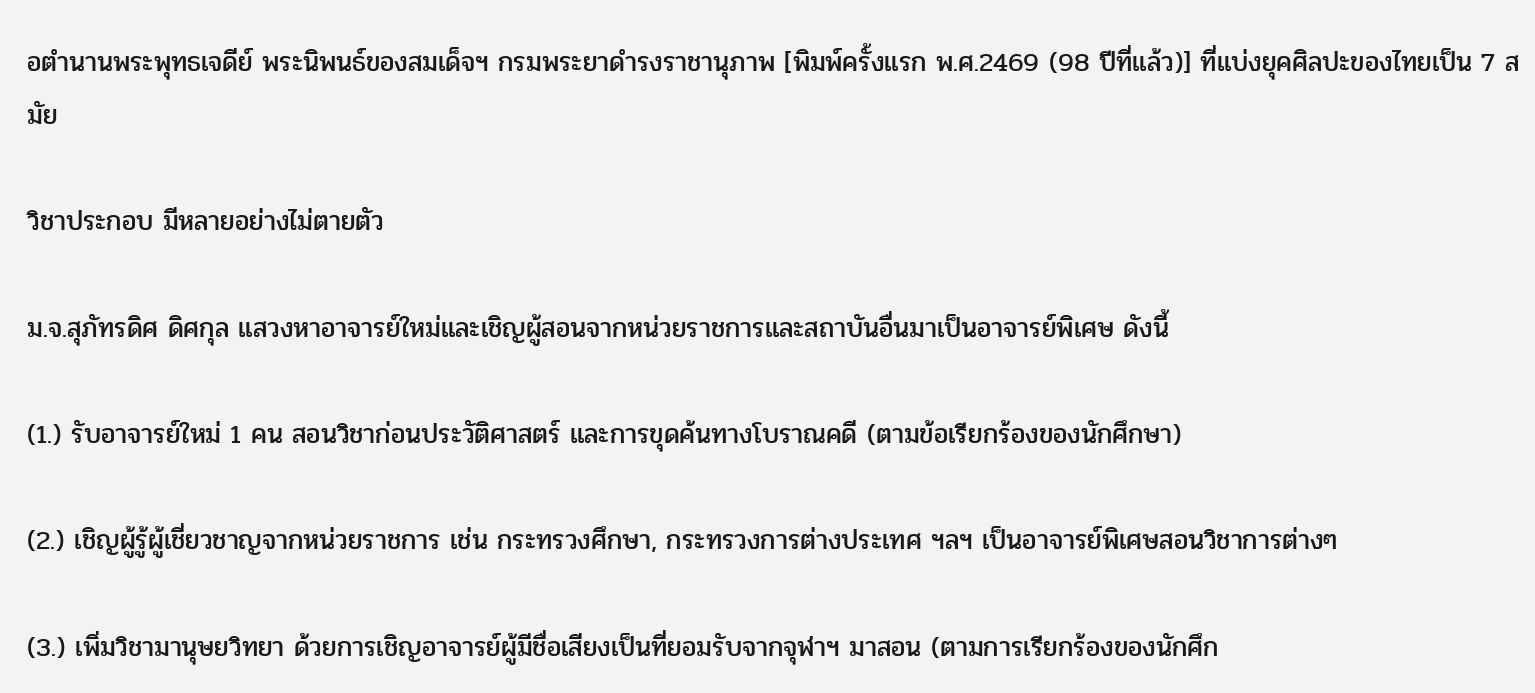อตำนานพระพุทธเจดีย์ พระนิพนธ์ของสมเด็จฯ กรมพระยาดำรงราชานุภาพ [พิมพ์ครั้งแรก พ.ศ.2469 (98 ปีที่แล้ว)] ที่แบ่งยุคศิลปะของไทยเป็น 7 สมัย

วิชาประกอบ มีหลายอย่างไม่ตายตัว

ม.จ.สุภัทรดิศ ดิศกุล แสวงหาอาจารย์ใหม่และเชิญผู้สอนจากหน่วยราชการและสถาบันอื่นมาเป็นอาจารย์พิเศษ ดังนี้

(1.) รับอาจารย์ใหม่ 1 คน สอนวิชาก่อนประวัติศาสตร์ และการขุดค้นทางโบราณคดี (ตามข้อเรียกร้องของนักศึกษา)

(2.) เชิญผู้รู้ผู้เชี่ยวชาญจากหน่วยราชการ เช่น กระทรวงศึกษา, กระทรวงการต่างประเทศ ฯลฯ เป็นอาจารย์พิเศษสอนวิชาการต่างๆ

(3.) เพิ่มวิชามานุษยวิทยา ด้วยการเชิญอาจารย์ผู้มีชื่อเสียงเป็นที่ยอมรับจากจุฬาฯ มาสอน (ตามการเรียกร้องของนักศึก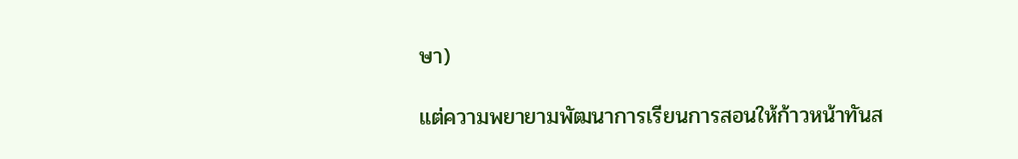ษา)

แต่ความพยายามพัฒนาการเรียนการสอนให้ก้าวหน้าทันส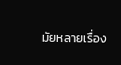มัยหลายเรื่อง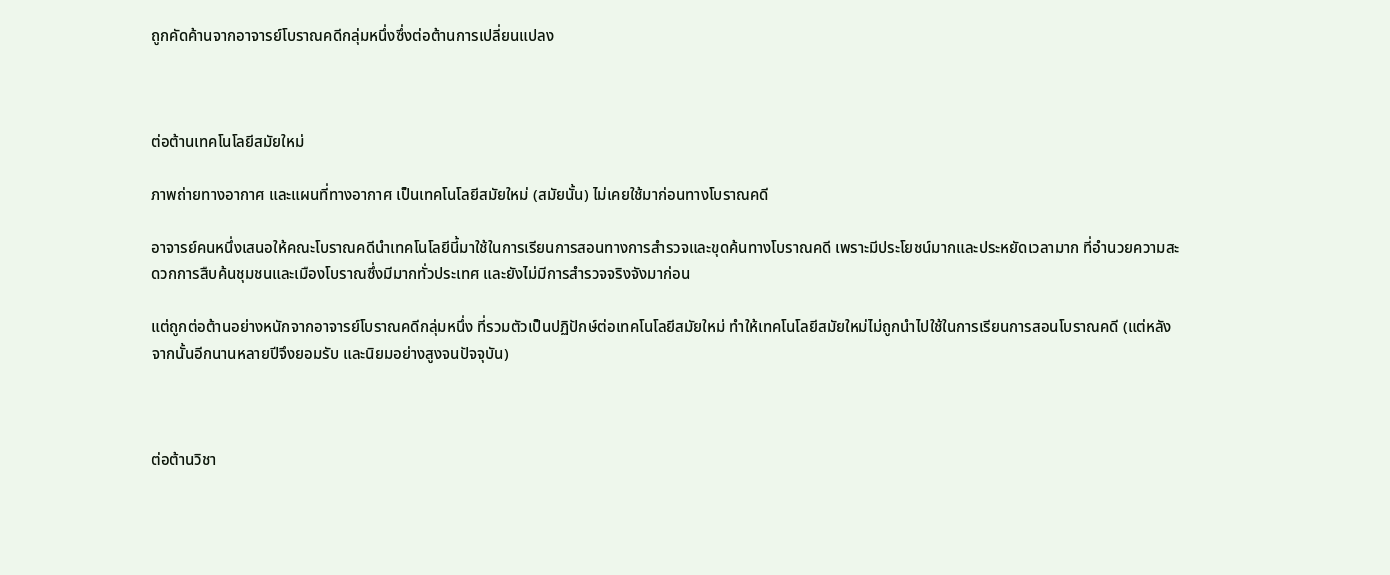ถูกคัดค้านจากอาจารย์โบราณคดีกลุ่มหนึ่งซึ่งต่อต้านการเปลี่ยนแปลง



ต่อต้านเทคโนโลยีสมัยใหม่

ภาพถ่ายทางอากาศ และแผนที่ทางอากาศ เป็นเทคโนโลยีสมัยใหม่ (สมัยนั้น) ไม่เคยใช้มาก่อนทางโบราณคดี

อาจารย์คนหนึ่งเสนอให้คณะโบราณคดีนำเทคโนโลยีนี้มาใช้ในการเรียนการสอนทางการสำรวจและขุดค้นทางโบราณคดี เพราะมีประโยชน์มากและประหยัดเวลามาก ที่อำนวยความสะดวกการสืบค้นชุมชนและเมืองโบราณซึ่งมีมากทั่วประเทศ และยังไม่มีการสำรวจจริงจังมาก่อน

แต่ถูกต่อต้านอย่างหนักจากอาจารย์โบราณคดีกลุ่มหนึ่ง ที่รวมตัวเป็นปฏิปักษ์ต่อเทคโนโลยีสมัยใหม่ ทำให้เทคโนโลยีสมัยใหม่ไม่ถูกนำไปใช้ในการเรียนการสอนโบราณคดี (แต่หลังจากนั้นอีกนานหลายปีจึงยอมรับ และนิยมอย่างสูงจนปัจจุบัน)



ต่อต้านวิชา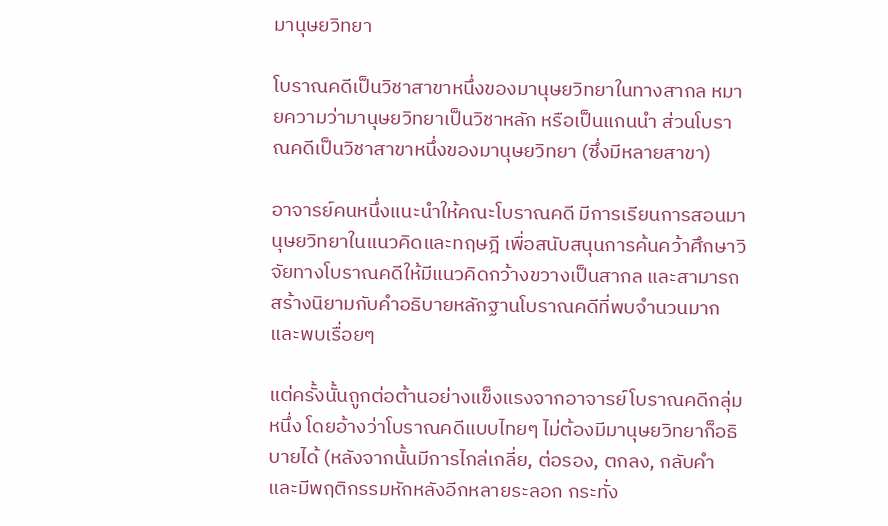มานุษยวิทยา

โบราณคดีเป็นวิชาสาขาหนึ่งของมานุษยวิทยาในทางสากล หมายความว่ามานุษยวิทยาเป็นวิชาหลัก หรือเป็นแกนนำ ส่วนโบราณคดีเป็นวิชาสาขาหนึ่งของมานุษยวิทยา (ซึ่งมีหลายสาขา)

อาจารย์คนหนึ่งแนะนำให้คณะโบราณคดี มีการเรียนการสอนมานุษยวิทยาในแนวคิดและทฤษฎี เพื่อสนับสนุนการค้นคว้าศึกษาวิจัยทางโบราณคดีให้มีแนวคิดกว้างขวางเป็นสากล และสามารถสร้างนิยามกับคำอธิบายหลักฐานโบราณคดีที่พบจำนวนมากและพบเรื่อยๆ

แต่ครั้งนั้นถูกต่อต้านอย่างแข็งแรงจากอาจารย์โบราณคดีกลุ่มหนึ่ง โดยอ้างว่าโบราณคดีแบบไทยๆ ไม่ต้องมีมานุษยวิทยาก็อธิบายได้ (หลังจากนั้นมีการไกล่เกลี่ย, ต่อรอง, ตกลง, กลับคำ และมีพฤติกรรมหักหลังอีกหลายระลอก กระทั่ง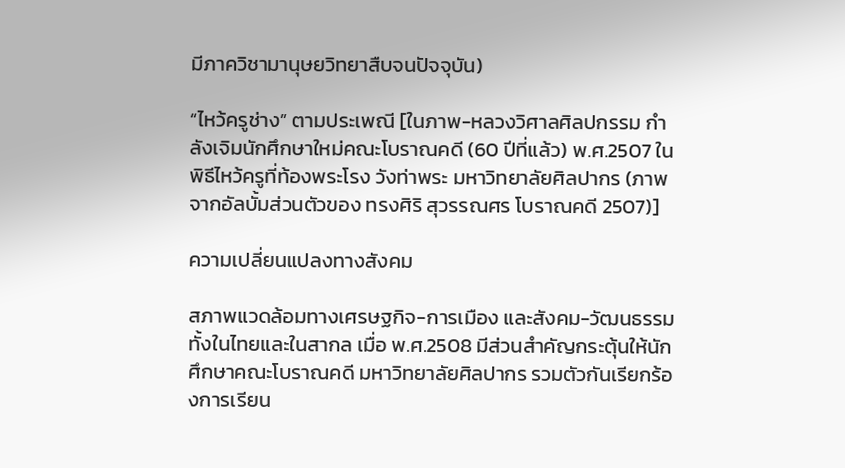มีภาควิชามานุษยวิทยาสืบจนปัจจุบัน)

“ไหว้ครูช่าง” ตามประเพณี [ในภาพ-หลวงวิศาลศิลปกรรม กำลังเจิมนักศึกษาใหม่คณะโบราณคดี (60 ปีที่แล้ว) พ.ศ.2507 ในพิธีไหว้ครูที่ท้องพระโรง วังท่าพระ มหาวิทยาลัยศิลปากร (ภาพจากอัลบั้มส่วนตัวของ ทรงศิริ สุวรรณศร โบราณคดี 2507)]

ความเปลี่ยนแปลงทางสังคม

สภาพแวดล้อมทางเศรษฐกิจ-การเมือง และสังคม-วัฒนธรรม ทั้งในไทยและในสากล เมื่อ พ.ศ.2508 มีส่วนสำคัญกระตุ้นให้นักศึกษาคณะโบราณคดี มหาวิทยาลัยศิลปากร รวมตัวกันเรียกร้องการเรียน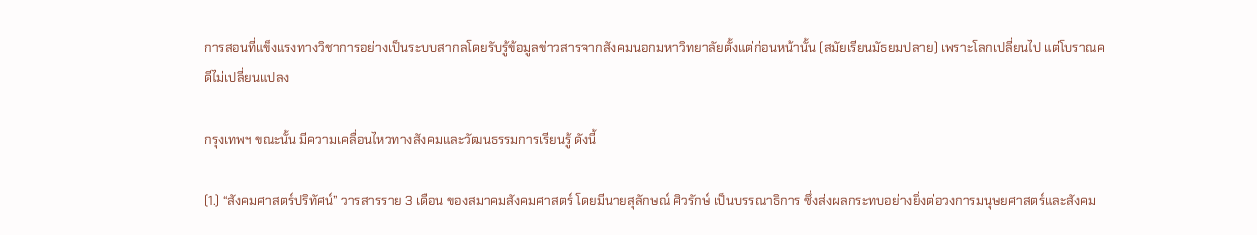การสอนที่แข็งแรงทางวิชาการอย่างเป็นระบบสากลโดยรับรู้ข้อมูลข่าวสารจากสังคมนอกมหาวิทยาลัยตั้งแต่ก่อนหน้านั้น (สมัยเรียนมัธยมปลาย) เพราะโลกเปลี่ยนไป แต่โบราณคดีไม่เปลี่ยนแปลง

กรุงเทพฯ ขณะนั้น มีความเคลื่อนไหวทางสังคมและวัฒนธรรมการเรียนรู้ ดังนี้

(1.) “สังคมศาสตร์ปริทัศน์” วารสารราย 3 เดือน ของสมาคมสังคมศาสตร์ โดยมีนายสุลักษณ์ ศิวรักษ์ เป็นบรรณาธิการ ซึ่งส่งผลกระทบอย่างยิ่งต่อวงการมนุษยศาสตร์และสังคม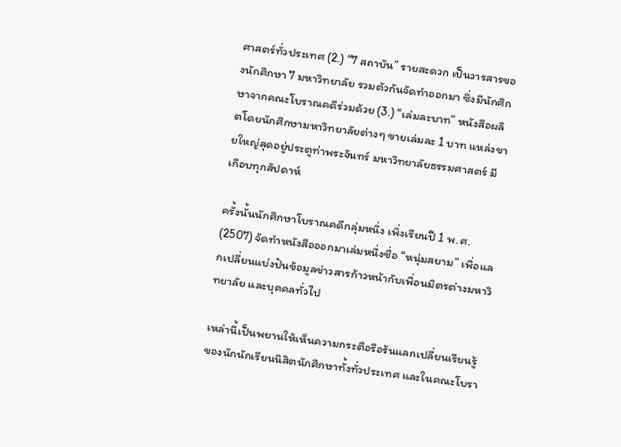ศาสตร์ทั่วประเทศ (2.) “7 สถาบัน” รายสะดวก เป็นวารสารของนักศึกษา 7 มหาวิทยาลัย รวมตัวกันจัดทำออกมา ซึ่งมีนักศึกษาจากคณะโบราณคดีร่วมด้วย (3.) “เล่มละบาท” หนังสือผลิตโดยนักศึกษามหาวิทยาลัยต่างๆ ขายเล่มละ 1 บาท แหล่งขายใหญ่สุดอยู่ประตูท่าพระจันทร์ มหาวิทยาลัยธรรมศาสตร์ มีเกือบทุกสัปดาห์

ครั้งนั้นนักศึกษาโบราณคดีกลุ่มหนึ่ง เพิ่งเรียนปี 1 พ.ศ. (2507) จัดทำหนังสือออกมาเล่มหนึ่งชื่อ “หนุ่มสยาม” เพื่อแลกเปลี่ยนแบ่งปันข้อมูลข่าวสารก้าวหน้ากับเพื่อนมิตรต่างมหาวิทยาลัย และบุคคลทั่วไป

เหล่านี้เป็นพยานให้เห็นความกระตือรือร้นแลกเปลี่ยนเรียนรู้ของนักนักเรียนนิสิตนักศึกษาทั้งทั่วประเทศ และในคณะโบรา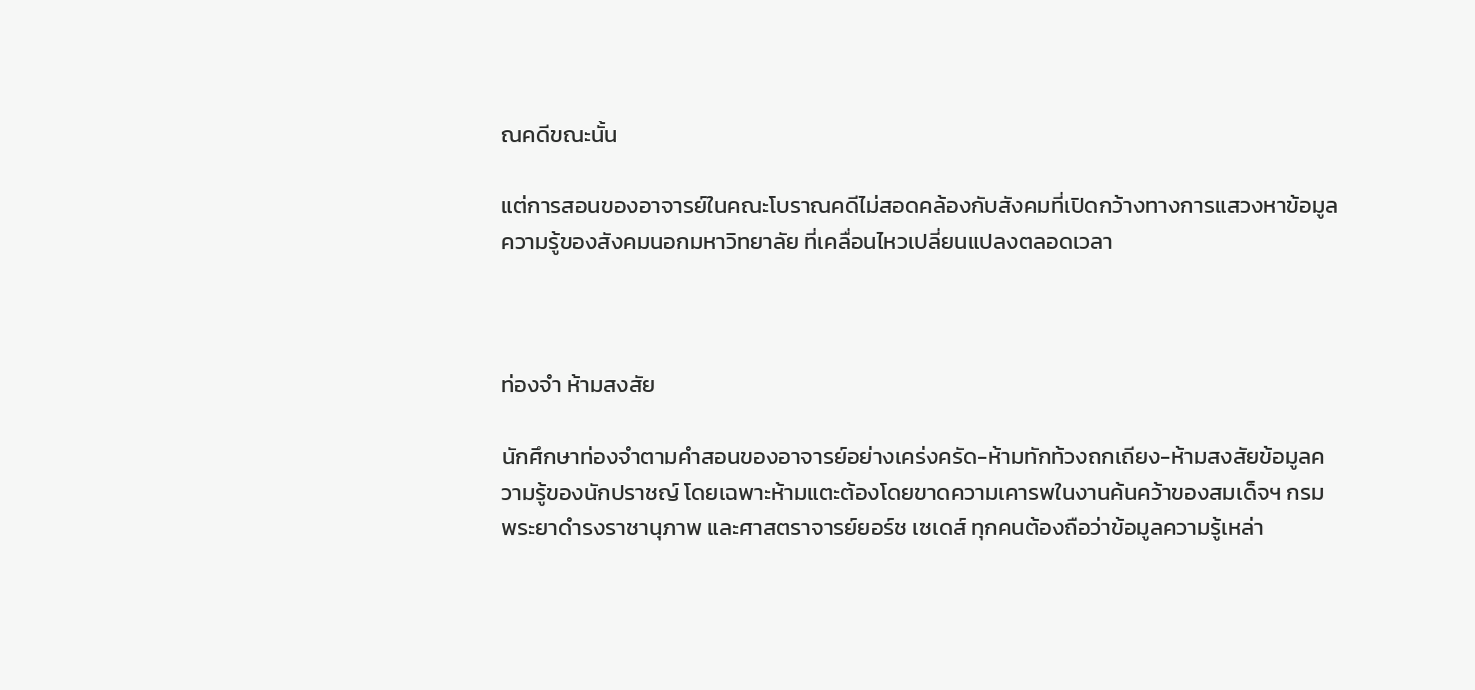ณคดีขณะนั้น

แต่การสอนของอาจารย์ในคณะโบราณคดีไม่สอดคล้องกับสังคมที่เปิดกว้างทางการแสวงหาข้อมูลความรู้ของสังคมนอกมหาวิทยาลัย ที่เคลื่อนไหวเปลี่ยนแปลงตลอดเวลา



ท่องจำ ห้ามสงสัย

นักศึกษาท่องจำตามคำสอนของอาจารย์อย่างเคร่งครัด-ห้ามทักท้วงถกเถียง-ห้ามสงสัยข้อมูลความรู้ของนักปราชญ์ โดยเฉพาะห้ามแตะต้องโดยขาดความเคารพในงานค้นคว้าของสมเด็จฯ กรมพระยาดำรงราชานุภาพ และศาสตราจารย์ยอร์ช เซเดส์ ทุกคนต้องถือว่าข้อมูลความรู้เหล่า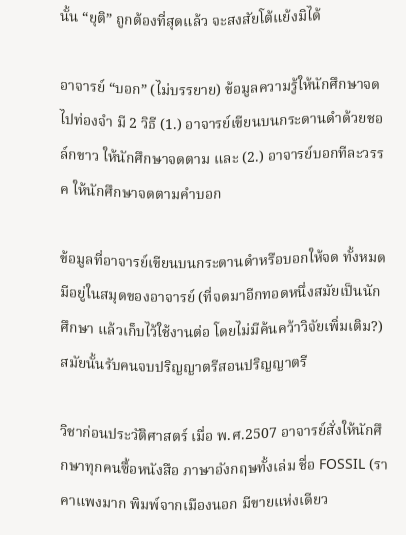นั้น “ยุติ” ถูกต้องที่สุดแล้ว จะสงสัยโต้แย้งมิได้

อาจารย์ “บอก” (ไม่บรรยาย) ข้อมูลความรู้ให้นักศึกษาจดไปท่องจำ มี 2 วิธี (1.) อาจารย์เขียนบนกระดานดำด้วยชอล์กขาว ให้นักศึกษาจดตาม และ (2.) อาจารย์บอกทีละวรรค ให้นักศึกษาจดตามคำบอก

ข้อมูลที่อาจารย์เขียนบนกระดานดำหรือบอกให้จด ทั้งหมดมีอยู่ในสมุดของอาจารย์ (ที่จดมาอีกทอดหนึ่งสมัยเป็นนักศึกษา แล้วเก็บไว้ใช้งานต่อ โดยไม่มีค้นคว้าวิจัยเพิ่มเติม?) สมัยนั้นรับคนจบปริญญาตรีสอนปริญญาตรี

วิชาก่อนประวัติศาสตร์ เมื่อ พ.ศ.2507 อาจารย์สั่งให้นักศึกษาทุกคนซื้อหนังสือ ภาษาอังกฤษทั้งเล่ม ชื่อ FOSSIL (ราคาแพงมาก พิมพ์จากเมืองนอก มีขายแห่งเดียว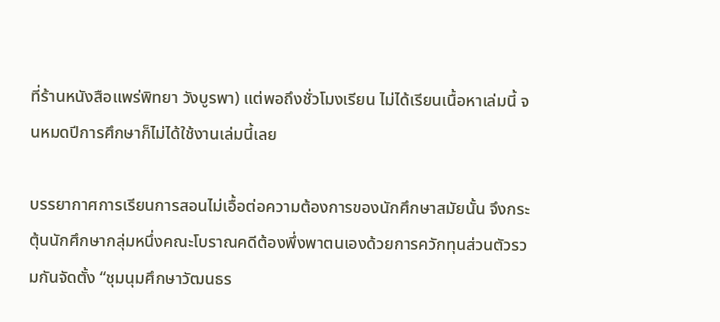ที่ร้านหนังสือแพร่พิทยา วังบูรพา) แต่พอถึงชั่วโมงเรียน ไม่ได้เรียนเนื้อหาเล่มนี้ จนหมดปีการศึกษาก็ไม่ได้ใช้งานเล่มนี้เลย

บรรยากาศการเรียนการสอนไม่เอื้อต่อความต้องการของนักศึกษาสมัยนั้น จึงกระตุ้นนักศึกษากลุ่มหนึ่งคณะโบราณคดีต้องพึ่งพาตนเองด้วยการควักทุนส่วนตัวรวมกันจัดตั้ง “ชุมนุมศึกษาวัฒนธร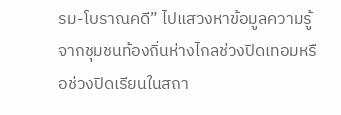รม-โบราณคดี” ไปแสวงหาข้อมูลความรู้จากชุมชนท้องถิ่นห่างไกลช่วงปิดเทอมหรือช่วงปิดเรียนในสถา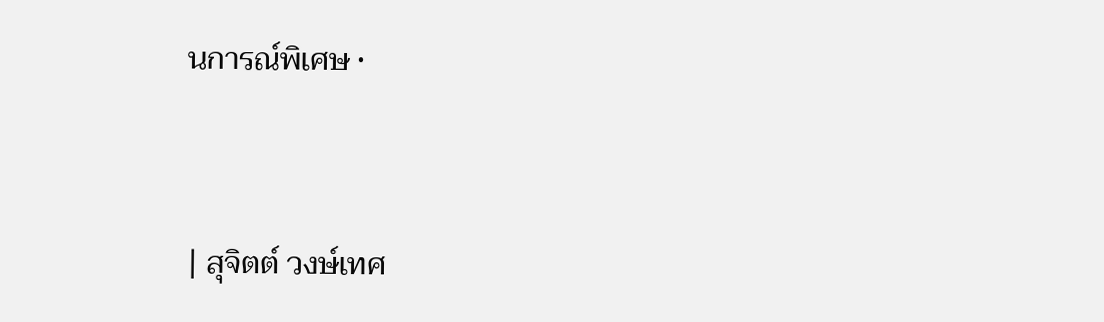นการณ์พิเศษ •



| สุจิตต์ วงษ์เทศ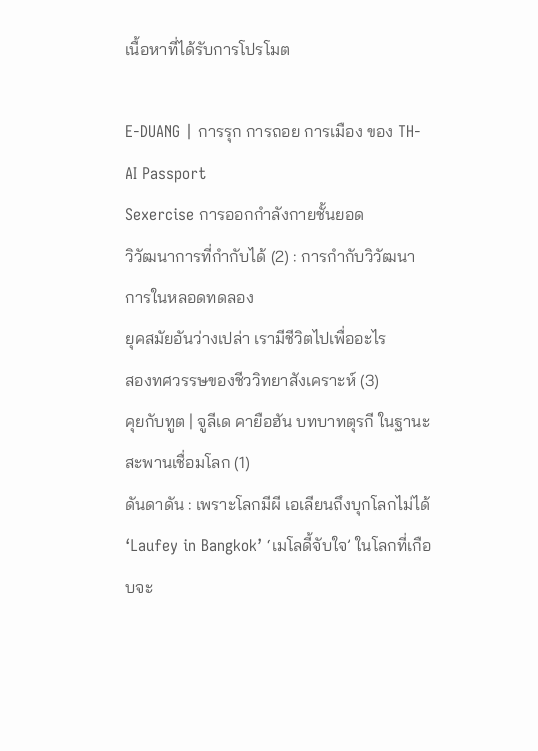เนื้อหาที่ได้รับการโปรโมต

E-DUANG | การรุก การถอย การเมือง ของ TH-AI Passport
Sexercise การออกกำลังกายชั้นยอด
วิวัฒนาการที่กำกับได้ (2) : การกำกับวิวัฒนาการในหลอดทดลอง
ยุคสมัยอันว่างเปล่า เรามีชีวิตไปเพื่ออะไร
สองทศวรรษของชีววิทยาสังเคราะห์ (3)
คุยกับทูต | จูลีเด คายือฮัน บทบาทตุรกี ในฐานะสะพานเชื่อมโลก (1)
ดันดาดัน : เพราะโลกมีผี เอเลียนถึงบุกโลกไม่ได้
‘Laufey in Bangkok’ ‘เมโลดี้จับใจ’ ในโลกที่เกือบจะ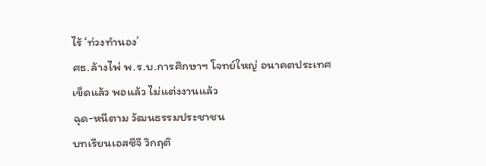ไร้ ‘ท่วงทำนอง’
ศธ.ล้างไพ่ พ.ร.บ.การศึกษาฯ โจทย์ใหญ่ อนาคตประเทศ
เข็ดแล้ว พอแล้ว ไม่แต่งงานแล้ว
ฉุด-หนีตาม วัฒนธรรมประชาชน
บทเรียนเอสซีจี วิกฤติ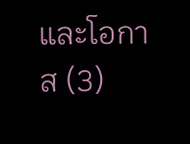และโอกาส (3)